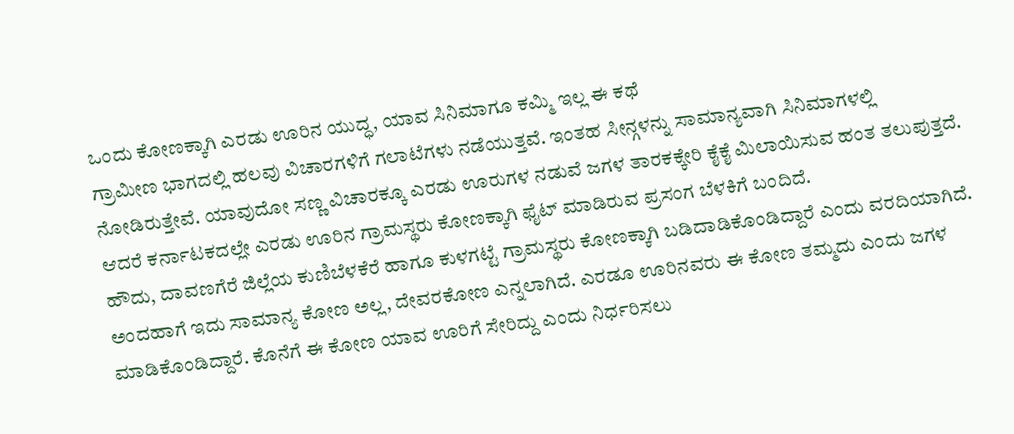ಒಂದು ಕೋಣಕ್ಕಾಗಿ ಎರಡು ಊರಿನ ಯುದ್ಧ, ಯಾವ ಸಿನಿಮಾಗೂ ಕಮ್ಮಿ ಇಲ್ಲ ಈ ಕಥೆ
ಗ್ರಾಮೀಣ ಭಾಗದಲ್ಲಿ ಹಲವು ವಿಚಾರಗಳಿಗೆ ಗಲಾಟೆಗಳು ನಡೆಯುತ್ತವೆ. ಇಂತಹ ಸೀನ್ಗಳನ್ನು ಸಾಮಾನ್ಯವಾಗಿ ಸಿನಿಮಾಗಳಲ್ಲಿ ನೋಡಿರುತ್ತೇವೆ. ಯಾವುದೋ ಸಣ್ಣ ವಿಚಾರಕ್ಕೂ ಎರಡು ಊರುಗಳ ನಡುವೆ ಜಗಳ ತಾರಕಕ್ಕೇರಿ ಕೈಕೈ ಮಿಲಾಯಿಸುವ ಹಂತ ತಲುಪುತ್ತದೆ. ಆದರೆ ಕರ್ನಾಟಕದಲ್ಲೇ ಎರಡು ಊರಿನ ಗ್ರಾಮಸ್ಥರು ಕೋಣಕ್ಕಾಗಿ ಫೈಟ್ ಮಾಡಿರುವ ಪ್ರಸಂಗ ಬೆಳಕಿಗೆ ಬಂದಿದೆ.
ಹೌದು, ದಾವಣಗೆರೆ ಜಿಲ್ಲೆಯ ಕುಣಿಬೆಳಕೆರೆ ಹಾಗೂ ಕುಳಗಟ್ಟೆ ಗ್ರಾಮಸ್ಥರು ಕೋಣಕ್ಕಾಗಿ ಬಡಿದಾಡಿಕೊಂಡಿದ್ದಾರೆ ಎಂದು ವರದಿಯಾಗಿದೆ. ಅಂದಹಾಗೆ ಇದು ಸಾಮಾನ್ಯ ಕೋಣ ಅಲ್ಲ, ದೇವರಕೋಣ ಎನ್ನಲಾಗಿದೆ. ಎರಡೂ ಊರಿನವರು ಈ ಕೋಣ ತಮ್ಮದು ಎಂದು ಜಗಳ ಮಾಡಿಕೊಂಡಿದ್ದಾರೆ. ಕೊನೆಗೆ ಈ ಕೋಣ ಯಾವ ಊರಿಗೆ ಸೇರಿದ್ದು ಎಂದು ನಿರ್ಧರಿಸಲು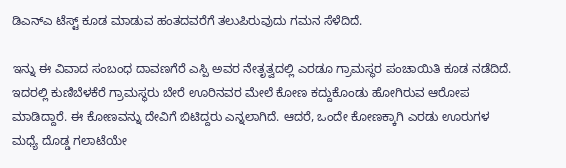ಡಿಎನ್ಎ ಟೆಸ್ಟ್ ಕೂಡ ಮಾಡುವ ಹಂತದವರೆಗೆ ತಲುಪಿರುವುದು ಗಮನ ಸೆಳೆದಿದೆ.

ಇನ್ನು ಈ ವಿವಾದ ಸಂಬಂಧ ದಾವಣಗೆರೆ ಎಸ್ಪಿ ಅವರ ನೇತೃತ್ವದಲ್ಲಿ ಎರಡೂ ಗ್ರಾಮಸ್ಥರ ಪಂಚಾಯಿತಿ ಕೂಡ ನಡೆದಿದೆ. ಇದರಲ್ಲಿ ಕುಣಿಬೆಳಕೆರೆ ಗ್ರಾಮಸ್ಥರು ಬೇರೆ ಊರಿನವರ ಮೇಲೆ ಕೋಣ ಕದ್ದುಕೊಂಡು ಹೋಗಿರುವ ಆರೋಪ ಮಾಡಿದ್ದಾರೆ. ಈ ಕೋಣವನ್ನು ದೇವಿಗೆ ಬಿಟಿದ್ದರು ಎನ್ನಲಾಗಿದೆ. ಆದರೆ, ಒಂದೇ ಕೋಣಕ್ಕಾಗಿ ಎರಡು ಊರುಗಳ ಮಧ್ಯೆ ದೊಡ್ಡ ಗಲಾಟೆಯೇ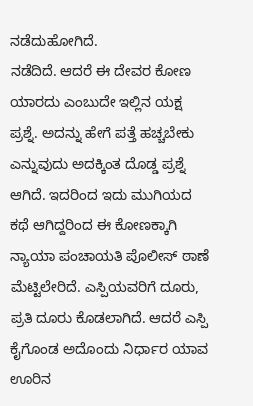ನಡೆದುಹೋಗಿದೆ.
ನಡೆದಿದೆ. ಆದರೆ ಈ ದೇವರ ಕೋಣ ಯಾರದು ಎಂಬುದೇ ಇಲ್ಲಿನ ಯಕ್ಷ ಪ್ರಶ್ನೆ. ಅದನ್ನು ಹೇಗೆ ಪತ್ತೆ ಹಚ್ಚಬೇಕು ಎನ್ನುವುದು ಅದಕ್ಕಿಂತ ದೊಡ್ಡ ಪ್ರಶ್ನೆ ಆಗಿದೆ. ಇದರಿಂದ ಇದು ಮುಗಿಯದ ಕಥೆ ಆಗಿದ್ದರಿಂದ ಈ ಕೋಣಕ್ಕಾಗಿ ನ್ಯಾಯಾ ಪಂಚಾಯತಿ ಪೊಲೀಸ್ ಠಾಣೆ ಮೆಟ್ಟಿಲೇರಿದೆ. ಎಸ್ಪಿಯವರಿಗೆ ದೂರು, ಪ್ರತಿ ದೂರು ಕೊಡಲಾಗಿದೆ. ಆದರೆ ಎಸ್ಪಿ ಕೈಗೊಂಡ ಅದೊಂದು ನಿರ್ಧಾರ ಯಾವ ಊರಿನ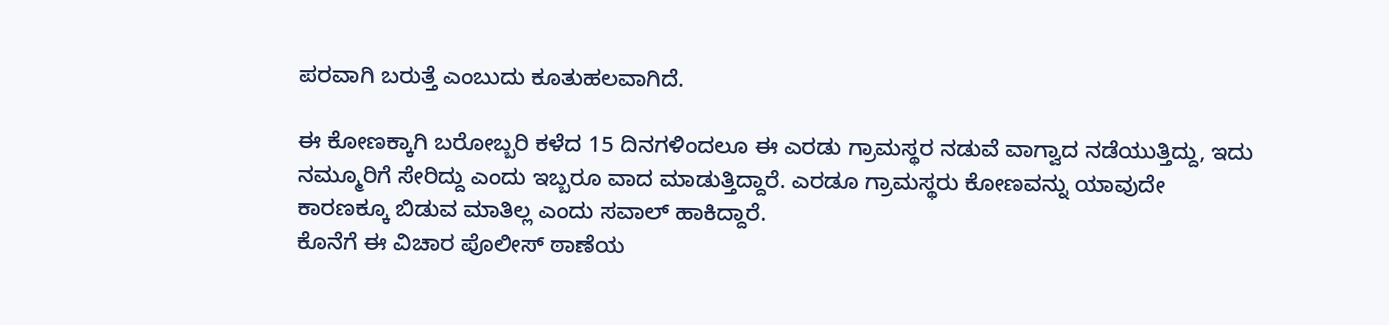ಪರವಾಗಿ ಬರುತ್ತೆ ಎಂಬುದು ಕೂತುಹಲವಾಗಿದೆ.

ಈ ಕೋಣಕ್ಕಾಗಿ ಬರೋಬ್ಬರಿ ಕಳೆದ 15 ದಿನಗಳಿಂದಲೂ ಈ ಎರಡು ಗ್ರಾಮಸ್ಥರ ನಡುವೆ ವಾಗ್ವಾದ ನಡೆಯುತ್ತಿದ್ದು, ಇದು ನಮ್ಮೂರಿಗೆ ಸೇರಿದ್ದು ಎಂದು ಇಬ್ಬರೂ ವಾದ ಮಾಡುತ್ತಿದ್ದಾರೆ. ಎರಡೂ ಗ್ರಾಮಸ್ಥರು ಕೋಣವನ್ನು ಯಾವುದೇ ಕಾರಣಕ್ಕೂ ಬಿಡುವ ಮಾತಿಲ್ಲ ಎಂದು ಸವಾಲ್ ಹಾಕಿದ್ದಾರೆ.
ಕೊನೆಗೆ ಈ ವಿಚಾರ ಪೊಲೀಸ್ ಠಾಣೆಯ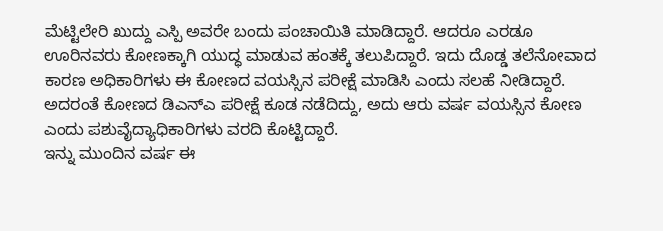ಮೆಟ್ಟಿಲೇರಿ ಖುದ್ದು ಎಸ್ಪಿ ಅವರೇ ಬಂದು ಪಂಚಾಯಿತಿ ಮಾಡಿದ್ದಾರೆ. ಆದರೂ ಎರಡೂ ಊರಿನವರು ಕೋಣಕ್ಕಾಗಿ ಯುದ್ಧ ಮಾಡುವ ಹಂತಕ್ಕೆ ತಲುಪಿದ್ದಾರೆ. ಇದು ದೊಡ್ಡ ತಲೆನೋವಾದ ಕಾರಣ ಅಧಿಕಾರಿಗಳು ಈ ಕೋಣದ ವಯಸ್ಸಿನ ಪರೀಕ್ಷೆ ಮಾಡಿಸಿ ಎಂದು ಸಲಹೆ ನೀಡಿದ್ದಾರೆ. ಅದರಂತೆ ಕೋಣದ ಡಿಎನ್ಎ ಪರೀಕ್ಷೆ ಕೂಡ ನಡೆದಿದ್ದು, ಅದು ಆರು ವರ್ಷ ವಯಸ್ಸಿನ ಕೋಣ ಎಂದು ಪಶುವೈದ್ಯಾಧಿಕಾರಿಗಳು ವರದಿ ಕೊಟ್ಟಿದ್ದಾರೆ.
ಇನ್ನು ಮುಂದಿನ ವರ್ಷ ಈ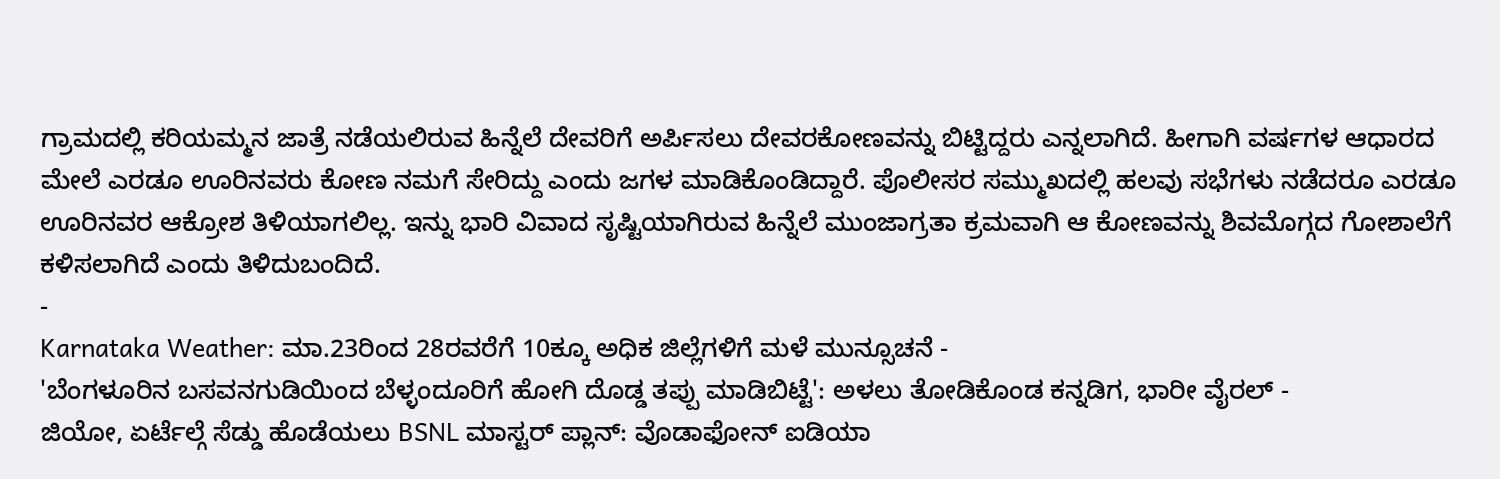ಗ್ರಾಮದಲ್ಲಿ ಕರಿಯಮ್ಮನ ಜಾತ್ರೆ ನಡೆಯಲಿರುವ ಹಿನ್ನೆಲೆ ದೇವರಿಗೆ ಅರ್ಪಿಸಲು ದೇವರಕೋಣವನ್ನು ಬಿಟ್ಟಿದ್ದರು ಎನ್ನಲಾಗಿದೆ. ಹೀಗಾಗಿ ವರ್ಷಗಳ ಆಧಾರದ ಮೇಲೆ ಎರಡೂ ಊರಿನವರು ಕೋಣ ನಮಗೆ ಸೇರಿದ್ದು ಎಂದು ಜಗಳ ಮಾಡಿಕೊಂಡಿದ್ದಾರೆ. ಪೊಲೀಸರ ಸಮ್ಮುಖದಲ್ಲಿ ಹಲವು ಸಭೆಗಳು ನಡೆದರೂ ಎರಡೂ ಊರಿನವರ ಆಕ್ರೋಶ ತಿಳಿಯಾಗಲಿಲ್ಲ. ಇನ್ನು ಭಾರಿ ವಿವಾದ ಸೃಷ್ಟಿಯಾಗಿರುವ ಹಿನ್ನೆಲೆ ಮುಂಜಾಗ್ರತಾ ಕ್ರಮವಾಗಿ ಆ ಕೋಣವನ್ನು ಶಿವಮೊಗ್ಗದ ಗೋಶಾಲೆಗೆ ಕಳಿಸಲಾಗಿದೆ ಎಂದು ತಿಳಿದುಬಂದಿದೆ.
-
Karnataka Weather: ಮಾ.23ರಿಂದ 28ರವರೆಗೆ 10ಕ್ಕೂ ಅಧಿಕ ಜಿಲ್ಲೆಗಳಿಗೆ ಮಳೆ ಮುನ್ಸೂಚನೆ -
'ಬೆಂಗಳೂರಿನ ಬಸವನಗುಡಿಯಿಂದ ಬೆಳ್ಳಂದೂರಿಗೆ ಹೋಗಿ ದೊಡ್ಡ ತಪ್ಪು ಮಾಡಿಬಿಟ್ಟೆ': ಅಳಲು ತೋಡಿಕೊಂಡ ಕನ್ನಡಿಗ, ಭಾರೀ ವೈರಲ್ -
ಜಿಯೋ, ಏರ್ಟೆಲ್ಗೆ ಸೆಡ್ಡು ಹೊಡೆಯಲು BSNL ಮಾಸ್ಟರ್ ಪ್ಲಾನ್: ವೊಡಾಫೋನ್ ಐಡಿಯಾ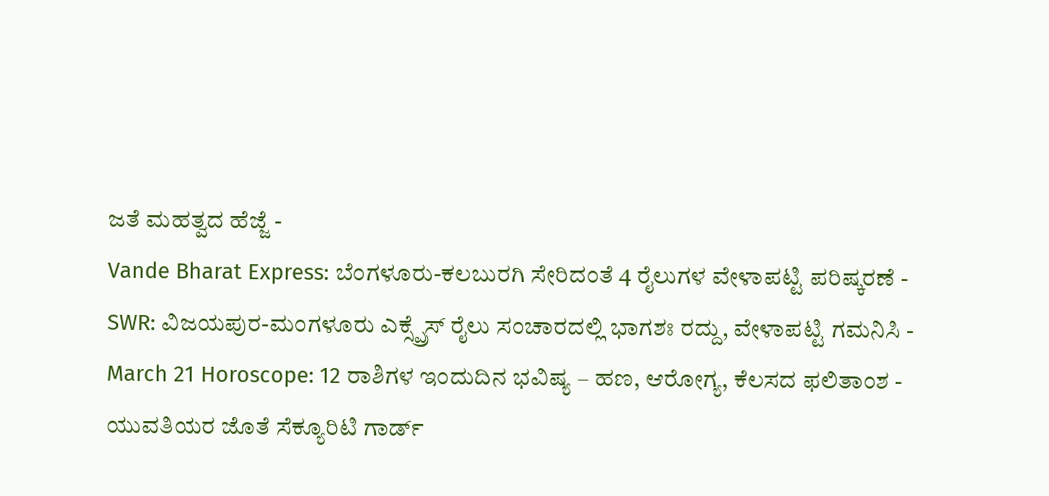ಜತೆ ಮಹತ್ವದ ಹೆಜ್ಜೆ -
Vande Bharat Express: ಬೆಂಗಳೂರು-ಕಲಬುರಗಿ ಸೇರಿದಂತೆ 4 ರೈಲುಗಳ ವೇಳಾಪಟ್ಟಿ ಪರಿಷ್ಕರಣೆ -
SWR: ವಿಜಯಪುರ-ಮಂಗಳೂರು ಎಕ್ಸ್ಪ್ರೆಸ್ ರೈಲು ಸಂಚಾರದಲ್ಲಿ ಭಾಗಶಃ ರದ್ದು, ವೇಳಾಪಟ್ಟಿ ಗಮನಿಸಿ -
March 21 Horoscope: 12 ರಾಶಿಗಳ ಇಂದುದಿನ ಭವಿಷ್ಯ – ಹಣ, ಆರೋಗ್ಯ, ಕೆಲಸದ ಫಲಿತಾಂಶ -
ಯುವತಿಯರ ಜೊತೆ ಸೆಕ್ಯೂರಿಟಿ ಗಾರ್ಡ್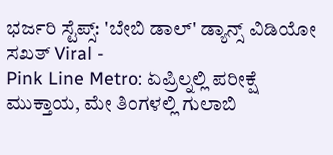ಭರ್ಜರಿ ಸ್ಟೆಪ್ಸ್: 'ಬೇಬಿ ಡಾಲ್' ಡ್ಯಾನ್ಸ್ ವಿಡಿಯೋ ಸಖತ್ Viral -
Pink Line Metro: ಏಪ್ರಿಲ್ನಲ್ಲಿ ಪರೀಕ್ಷೆ ಮುಕ್ತಾಯ, ಮೇ ತಿಂಗಳಲ್ಲಿ ಗುಲಾಬಿ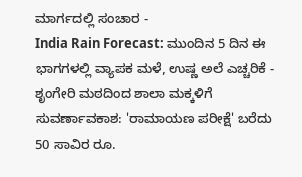ಮಾರ್ಗದಲ್ಲಿ ಸಂಚಾರ -
India Rain Forecast: ಮುಂದಿನ 5 ದಿನ ಈ ಭಾಗಗಳಲ್ಲಿ ವ್ಯಾಪಕ ಮಳೆ, ಉಷ್ಣ ಅಲೆ ಎಚ್ಚರಿಕೆ -
ಶೃಂಗೇರಿ ಮಠದಿಂದ ಶಾಲಾ ಮಕ್ಕಳಿಗೆ ಸುವರ್ಣಾವಕಾಶ: 'ರಾಮಾಯಣ ಪರೀಕ್ಷೆ' ಬರೆದು 50 ಸಾವಿರ ರೂ.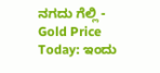ನಗದು ಗೆಲ್ಲಿ -
Gold Price Today: ಇಂದು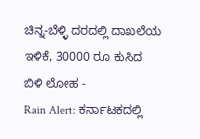ಚಿನ್ನ-ಬೆಳ್ಳಿ ದರದಲ್ಲಿ ದಾಖಲೆಯ ಇಳಿಕೆ, 30000 ರೂ ಕುಸಿದ ಬಿಳಿ ಲೋಹ -
Rain Alert: ಕರ್ನಾಟಕದಲ್ಲಿ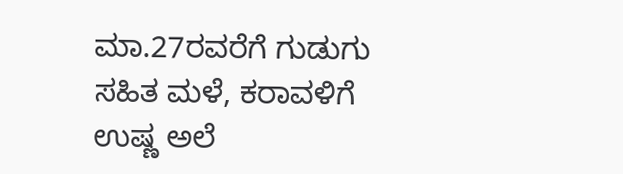ಮಾ.27ರವರೆಗೆ ಗುಡುಗು ಸಹಿತ ಮಳೆ, ಕರಾವಳಿಗೆ ಉಷ್ಣ ಅಲೆ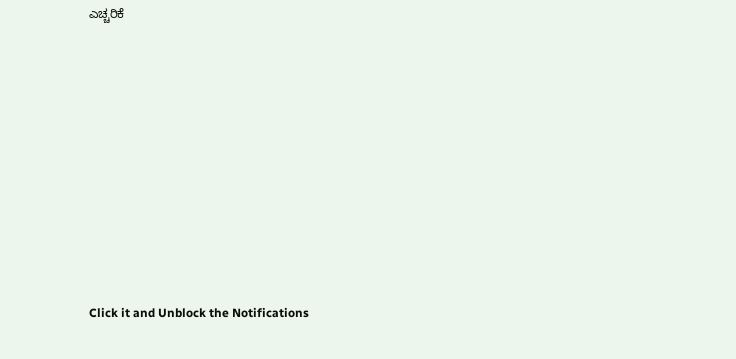ಎಚ್ಚರಿಕೆ












Click it and Unblock the Notifications